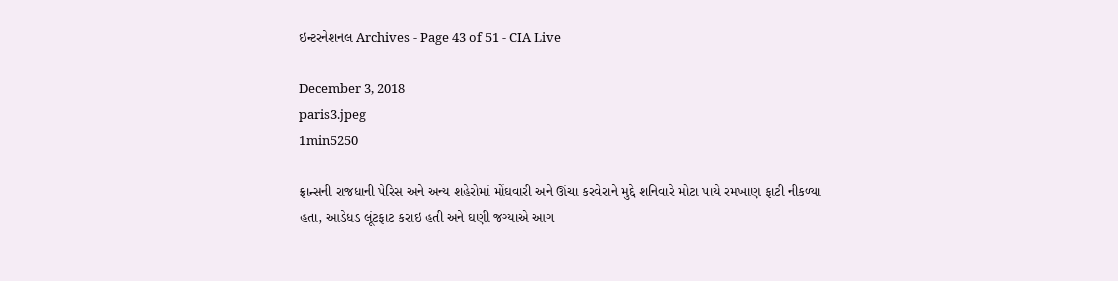ઇન્ટરનેશનલ Archives - Page 43 of 51 - CIA Live

December 3, 2018
paris3.jpeg
1min5250

ફ્રાન્સની રાજધાની પેરિસ અને અન્ય શહેરોમાં મોંઘવારી અને ઊંચા કરવેરાને મુદ્દે શનિવારે મોટા પાયે રમખાણ ફાટી નીકળ્યા હતા, આડેધડ લૂંટફાટ કરાઇ હતી અને ઘણી જગ્યાએ આગ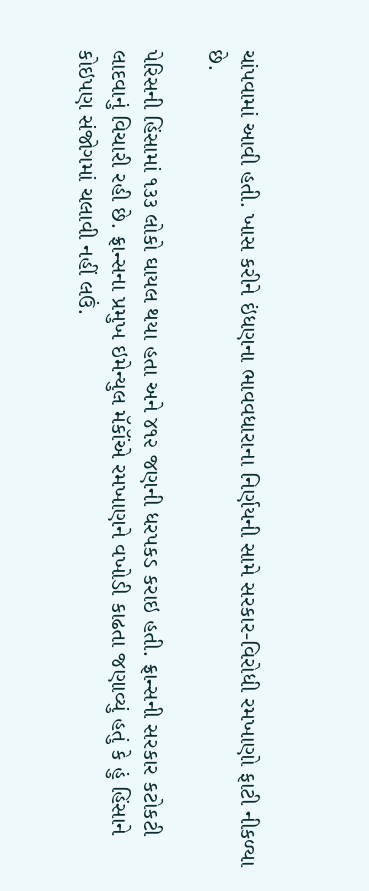ચાંપવામાં આવી હતી. ખાસ કરીને ઇંધણના ભાવવધારાના નિર્ણયની સામે સરકાર-વિરોધી રમખાણો ફાટી નીકળ્યા છે.

પેરિસની હિંસામાં ૧૩૩ લોકો ઘાયલ થયા હતા અને ૪૧૨ જણની ધરપકડ કરાઇ હતી. ફ્રાન્સની સરકાર કટોકટી લાદવાનું વિચારી રહી છે. ફ્રાન્સના પ્રમુખ ઇમેન્યુલ મૅકૉંએ રમખાણને વખોડી કાઢતા જણાવ્યું હતું કે હું હિંસાને કોઇપણ સંજોગમાં ચલાવી નહીં લઉં.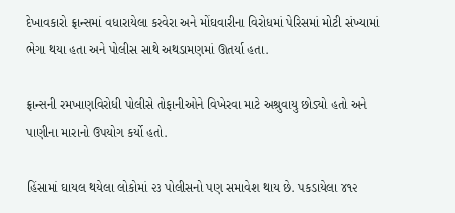દેખાવકારો ફ્રાન્સમાં વધારાયેલા કરવેરા અને મોંઘવારીના વિરોધમાં પેરિસમાં મોટી સંખ્યામાં ભેગા થયા હતા અને પોલીસ સાથે અથડામણમાં ઊતર્યા હતા.

ફ્રાન્સની રમખાણવિરોધી પોલીસે તોફાનીઓને વિખેરવા માટે અશ્રુવાયુ છોડ્યો હતો અને પાણીના મારાનો ઉપયોગ કર્યો હતો.

હિંસામાં ઘાયલ થયેલા લોકોમાં ૨૩ પોલીસનો પણ સમાવેશ થાય છે. પકડાયેલા ૪૧૨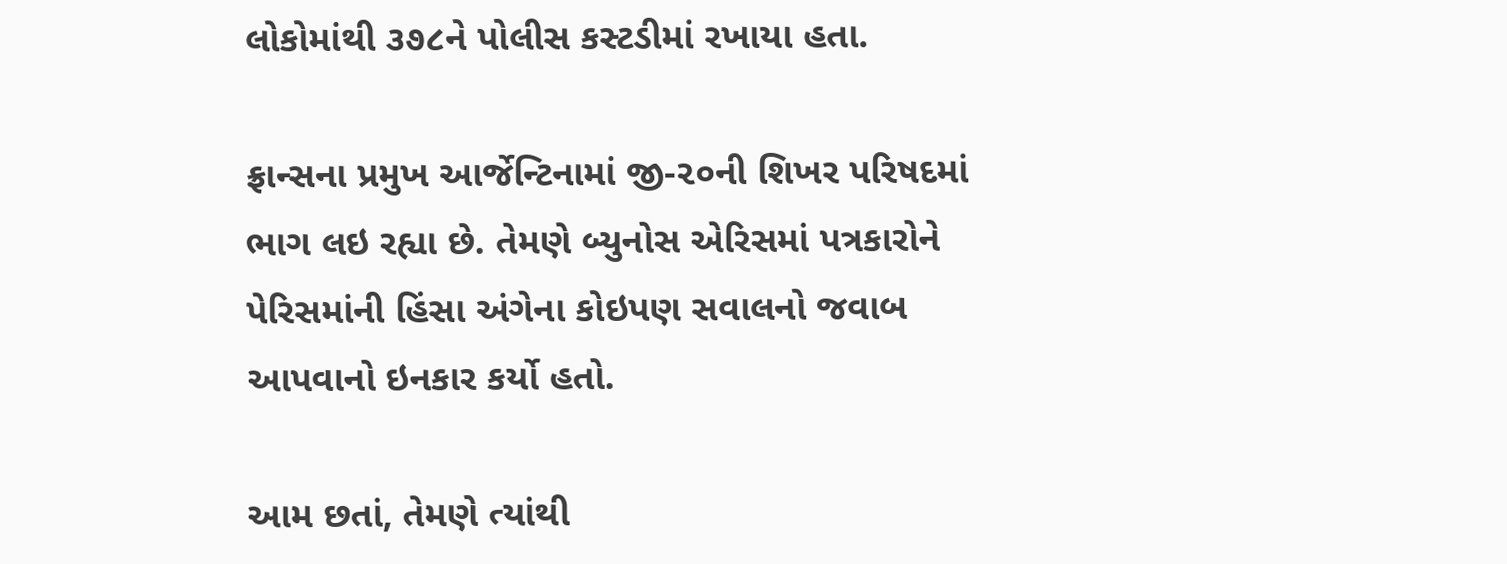લોકોમાંથી ૩૭૮ને પોલીસ કસ્ટડીમાં રખાયા હતા.

ફ્રાન્સના પ્રમુખ આર્જેન્ટિનામાં જી-૨૦ની શિખર પરિષદમાં ભાગ લઇ રહ્યા છે. તેમણે બ્યુનોસ એરિસમાં પત્રકારોને પેરિસમાંની હિંસા અંગેના કોઇપણ સવાલનો જવાબ આપવાનો ઇનકાર કર્યો હતો.

આમ છતાં, તેમણે ત્યાંથી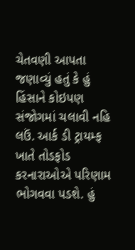ચેતવણી આપતા જણાવ્યું હતું કે હું હિંસાને કોઇપણ સંજોગમાં ચલાવી નહિ લઉં. આર્ક ડી ટ્રાયમ્ફ ખાતે તોડફોડ કરનારાઓએ પરિણામ ભોગવવા પડશે. હું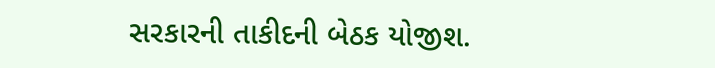સરકારની તાકીદની બેઠક યોજીશ.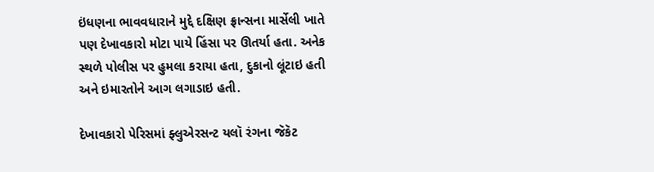ઇંધણના ભાવવધારાને મુદ્દે દક્ષિણ ફ્રાન્સના માર્સેલી ખાતે પણ દેખાવકારો મોટા પાયે હિંસા પર ઊતર્યા હતા. અનેક સ્થળે પોલીસ પર હુમલા કરાયા હતા, દુકાનો લૂંટાઇ હતી અને ઇમારતોને આગ લગાડાઇ હતી.

દેખાવકારો પેરિસમાં ફ્લુએરસન્ટ યલૉ રંગના જૅકૅટ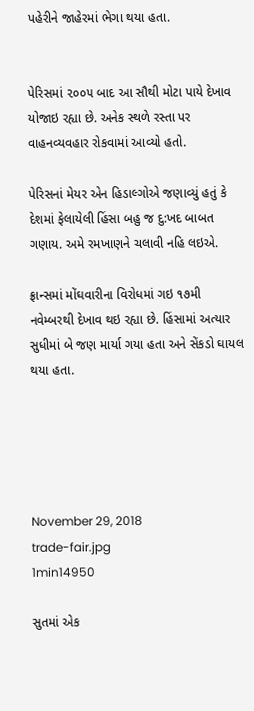પહેરીને જાહેરમાં ભેગા થયા હતા.


પેરિસમાં ૨૦૦૫ બાદ આ સૌથી મોટા પાયે દેખાવ યોજાઇ રહ્યા છે. અનેક સ્થળે રસ્તા પર વાહનવ્યવહાર રોકવામાં આવ્યો હતો.

પેરિસનાં મેયર એન હિડાલ્ગોએ જણાવ્યું હતું કે દેશમાં ફેલાયેલી હિંસા બહુ જ દુ:ખદ બાબત ગણાય. અમે રમખાણને ચલાવી નહિ લઇએ.

ફ્રાન્સમાં મોંઘવારીના વિરોધમાં ગઇ ૧૭મી નવેમ્બરથી દેખાવ થઇ રહ્યા છે. હિંસામાં અત્યાર સુધીમાં બે જણ માર્યા ગયા હતા અને સેંકડો ઘાયલ થયા હતા.





November 29, 2018
trade-fair.jpg
1min14950

સુતમાં એક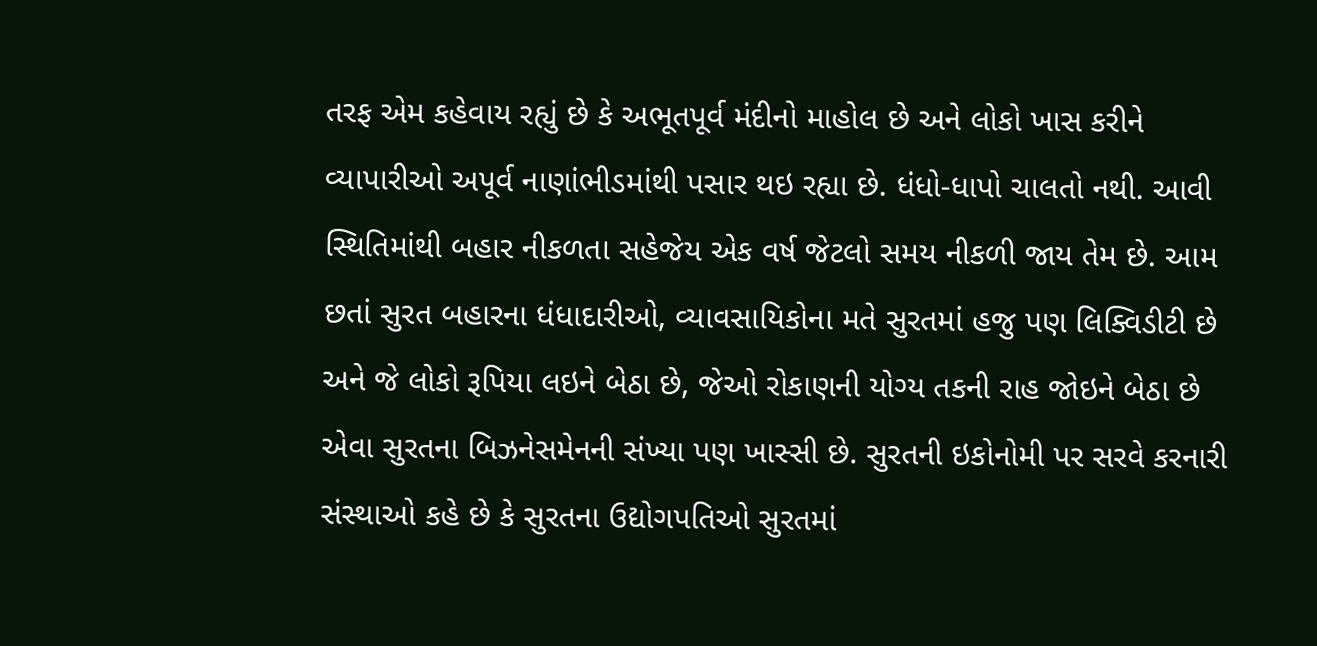તરફ એમ કહેવાય રહ્યું છે કે અભૂતપૂર્વ મંદીનો માહોલ છે અને લોકો ખાસ કરીને વ્યાપારીઓ અપૂર્વ નાણાંભીડમાંથી પસાર થઇ રહ્યા છે. ધંધો-ધાપો ચાલતો નથી. આવી સ્થિતિમાંથી બહાર નીકળતા સહેજેય એક વર્ષ જેટલો સમય નીકળી જાય તેમ છે. આમ છતાં સુરત બહારના ધંધાદારીઓ, વ્યાવસાયિકોના મતે સુરતમાં હજુ પણ લિક્વિડીટી છે અને જે લોકો રૂપિયા લઇને બેઠા છે, જેઓ રોકાણની યોગ્ય તકની રાહ જોઇને બેઠા છે એવા સુરતના બિઝનેસમેનની સંખ્યા પણ ખાસ્સી છે. સુરતની ઇકોનોમી પર સરવે કરનારી સંસ્થાઓ કહે છે કે સુરતના ઉદ્યોગપતિઓ સુરતમાં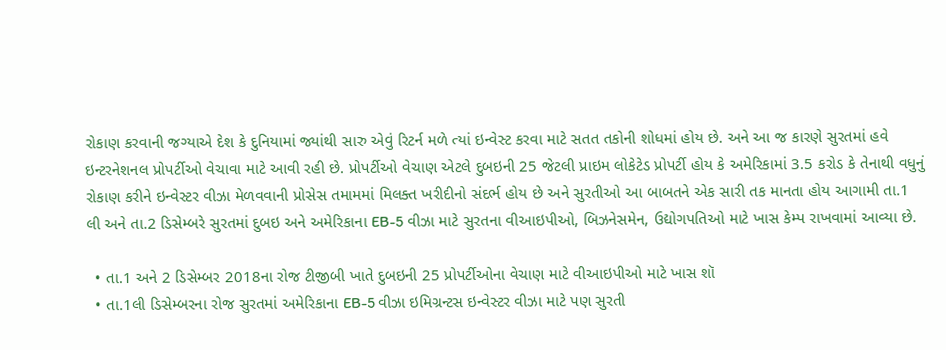રોકાણ કરવાની જગ્યાએ દેશ કે દુનિયામાં જ્યાંથી સારુ એવું રિટર્ન મળે ત્યાં ઇન્વેસ્ટ કરવા માટે સતત તકોની શોધમાં હોય છે. અને આ જ કારણે સુરતમાં હવે ઇન્ટરનેશનલ પ્રોપર્ટીઓ વેચાવા માટે આવી રહી છે. પ્રોપર્ટીઓ વેચાણ એટલે દુબઇની 25 જેટલી પ્રાઇમ લોકેટેડ પ્રોપર્ટી હોય કે અમેરિકામાં 3.5 કરોડ કે તેનાથી વધુનું રોકાણ કરીને ઇન્વેસ્ટર વીઝા મેળવવાની પ્રોસેસ તમામમાં મિલક્ત ખરીદીનો સંદર્ભ હોય છે અને સુરતીઓ આ બાબતને એક સારી તક માનતા હોય આગામી તા.1 લી અને તા.2 ડિસેમ્બરે સુરતમાં દુબઇ અને અમેરિકાના EB-5 વીઝા માટે સુરતના વીઆઇપીઓ, બિઝનેસમેન, ઉદ્યોગપતિઓ માટે ખાસ કેમ્પ રાખવામાં આવ્યા છે.

  • તા.1 અને 2 ડિસેમ્બર 2018ના રોજ ટીજીબી ખાતે દુબઇની 25 પ્રોપર્ટીઓના વેચાણ માટે વીઆઇપીઓ માટે ખાસ શૉ
  • તા.1લી ડિસેમ્બરના રોજ સુરતમાં અમેરિકાના EB-5 વીઝા ઇમિગ્રન્ટસ ઇન્વેસ્ટર વીઝા માટે પણ સુરતી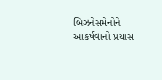બિઝનેસમેનોને આકર્ષવાનો પ્રયાસ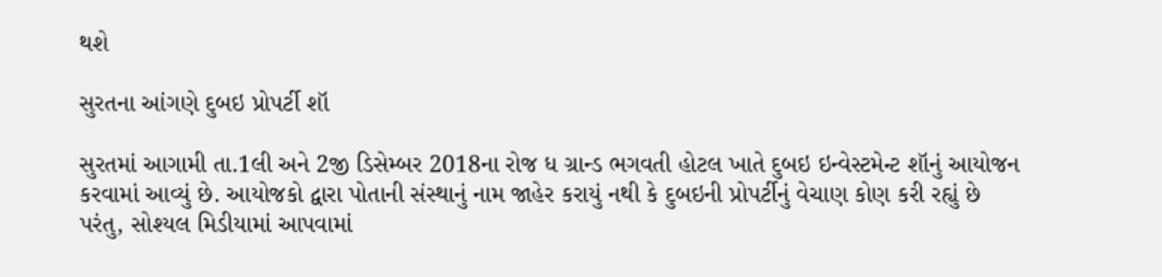થશે

સુરતના આંગણે દુબઇ પ્રોપર્ટી શૉ

સુરતમાં આગામી તા.1લી અને 2જી ડિસેમ્બર 2018ના રોજ ધ ગ્રાન્ડ ભગવતી હોટલ ખાતે દુબઇ ઇન્વેસ્ટમેન્ટ શૉનું આયોજન કરવામાં આવ્યું છે. આયોજકો દ્વારા પોતાની સંસ્થાનું નામ જાહેર કરાયું નથી કે દુબઇની પ્રોપર્ટીનું વેચાણ કોણ કરી રહ્યું છે પરંતુ, સોશ્યલ મિડીયામાં આપવામાં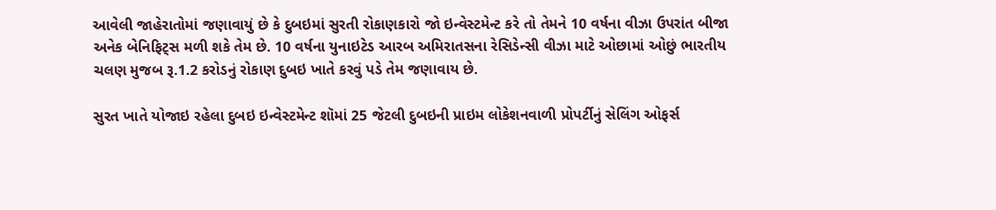આવેલી જાહેરાતોમાં જણાવાયું છે કે દુબઇમાં સુરતી રોકાણકારો જો ઇન્વેસ્ટમેન્ટ કરે તો તેમને 10 વર્ષના વીઝા ઉપરાંત બીજા અનેક બેનિફિટ્સ મળી શકે તેમ છે. 10 વર્ષના યુનાઇટેડ આરબ અમિરાતસના રેસિડેન્સી વીઝા માટે ઓછામાં ઓછું ભારતીય ચલણ મુજબ રૂ.1.2 કરોડનું રોકાણ દુબઇ ખાતે કરવું પડે તેમ જણાવાય છે.

સુરત ખાતે યોજાઇ રહેલા દુબઇ ઇન્વેસ્ટમેન્ટ શૉમાં 25 જેટલી દુબઇની પ્રાઇમ લોકેશનવાળી પ્રોપર્ટીનું સેલિંગ ઓફર્સ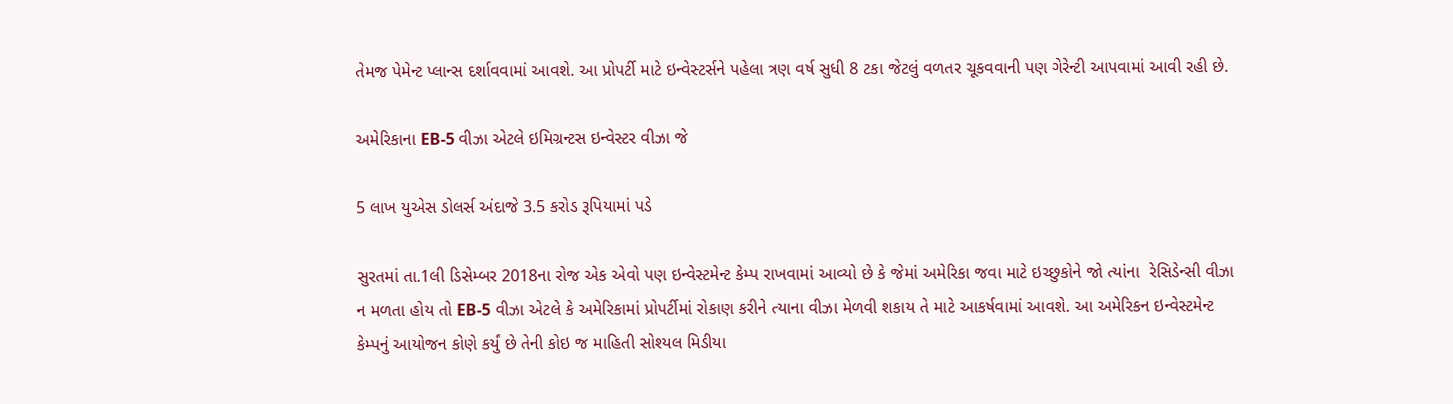તેમજ પેમેન્ટ પ્લાન્સ દર્શાવવામાં આવશે. આ પ્રોપર્ટી માટે ઇન્વેસ્ટર્સને પહેલા ત્રણ વર્ષ સુધી 8 ટકા જેટલું વળતર ચૂકવવાની પણ ગેરેન્ટી આપવામાં આવી રહી છે.

અમેરિકાના EB-5 વીઝા એટલે ઇમિગ્રન્ટસ ઇન્વેસ્ટર વીઝા જે

5 લાખ યુએસ ડોલર્સ અંદાજે 3.5 કરોડ રૂપિયામાં પડે

સુરતમાં તા.1લી ડિસેમ્બર 2018ના રોજ એક એવો પણ ઇન્વેસ્ટમેન્ટ કેમ્પ રાખવામાં આવ્યો છે કે જેમાં અમેરિકા જવા માટે ઇચ્છુકોને જો ત્યાંના  રેસિડેન્સી વીઝા ન મળતા હોય તો EB-5 વીઝા એટલે કે અમેરિકામાં પ્રોપર્ટીમાં રોકાણ કરીને ત્યાના વીઝા મેળવી શકાય તે માટે આકર્ષવામાં આવશે. આ અમેરિકન ઇન્વેસ્ટમેન્ટ કેમ્પનું આયોજન કોણે કર્યું છે તેની કોઇ જ માહિતી સોશ્યલ મિડીયા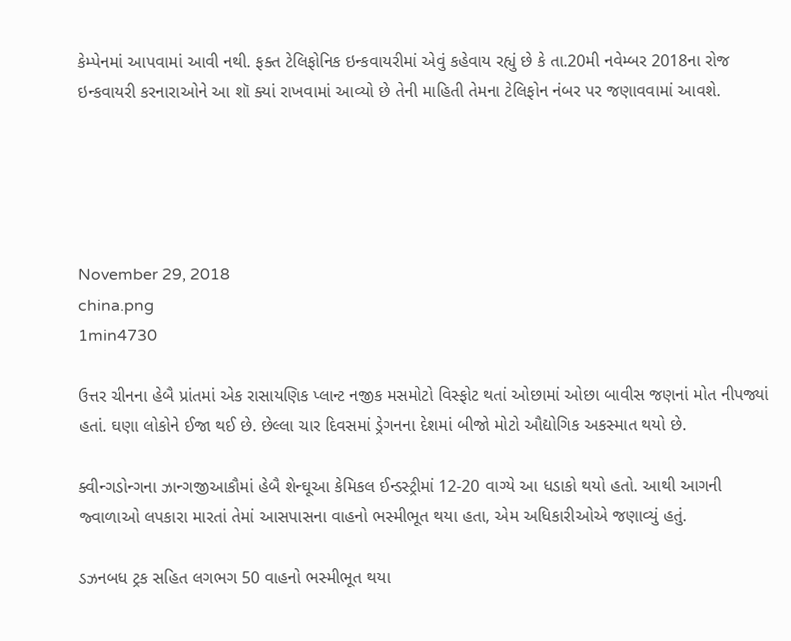કેમ્પેનમાં આપવામાં આવી નથી. ફક્ત ટેલિફોનિક ઇન્કવાયરીમાં એવું કહેવાય રહ્યું છે કે તા.20મી નવેમ્બર 2018ના રોજ ઇન્કવાયરી કરનારાઓને આ શૉ ક્યાં રાખવામાં આવ્યો છે તેની માહિતી તેમના ટેલિફોન નંબર પર જણાવવામાં આવશે.





November 29, 2018
china.png
1min4730

ઉત્તર ચીનના હેબૈ પ્રાંતમાં એક રાસાયણિક પ્લાન્ટ નજીક મસમોટો વિસ્ફોટ થતાં ઓછામાં ઓછા બાવીસ જણનાં મોત નીપજ્યાં હતાં. ઘણા લોકોને ઈજા થઈ છે. છેલ્લા ચાર દિવસમાં ડ્રેગનના દેશમાં બીજો મોટો ઔદ્યોગિક અકસ્માત થયો છે.

ક્વીન્ગડોન્ગના ઝાન્ગજીઆકૌમાં હેબૈ શેન્ઘૂઆ કેમિકલ ઈન્ડસ્ટ્રીમાં 12-20 વાગ્યે આ ધડાકો થયો હતો. આથી આગની જ્વાળાઓ લપકારા મારતાં તેમાં આસપાસના વાહનો ભસ્મીભૂત થયા હતા, એમ અધિકારીઓએ જણાવ્યું હતું.

ડઝનબધ ટ્રક સહિત લગભગ 50 વાહનો ભસ્મીભૂત થયા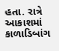હતા. રાત્રે આકાશમાં કાળાડિબાંગ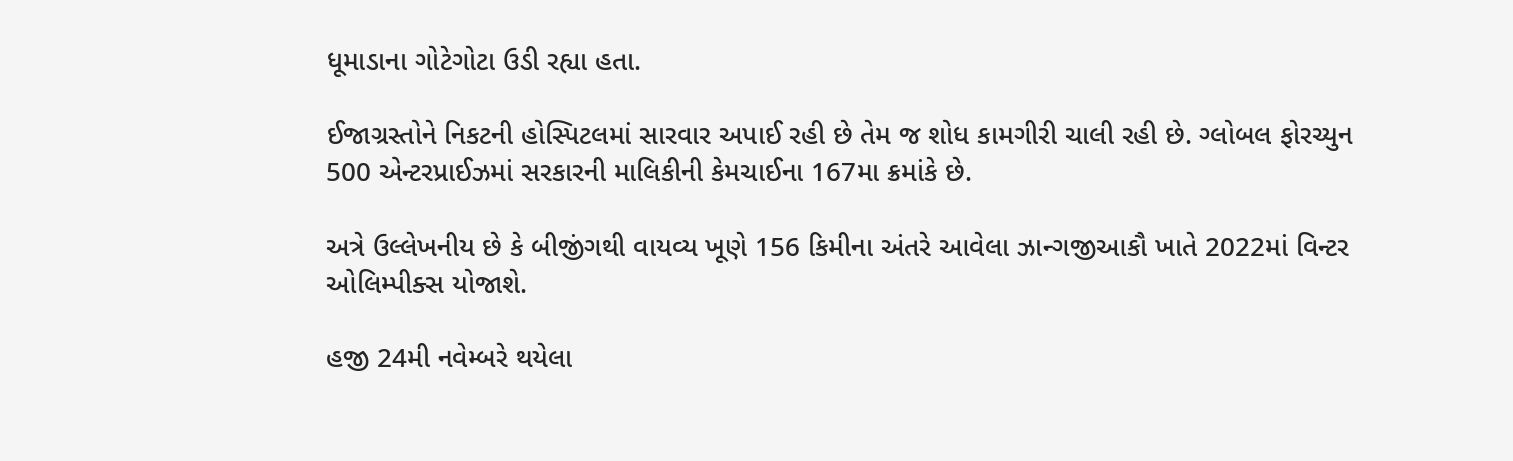ધૂમાડાના ગોટેગોટા ઉડી રહ્યા હતા.

ઈજાગ્રસ્તોને નિકટની હોસ્પિટલમાં સારવાર અપાઈ રહી છે તેમ જ શોધ કામગીરી ચાલી રહી છે. ગ્લોબલ ફોરચ્યુન 500 એન્ટરપ્રાઈઝમાં સરકારની માલિકીની કેમચાઈના 167મા ક્રમાંકે છે.

અત્રે ઉલ્લેખનીય છે કે બીજીંગથી વાયવ્ય ખૂણે 156 કિમીના અંતરે આવેલા ઝાન્ગજીઆકૌ ખાતે 2022માં વિન્ટર ઓલિમ્પીક્સ યોજાશે.

હજી 24મી નવેમ્બરે થયેલા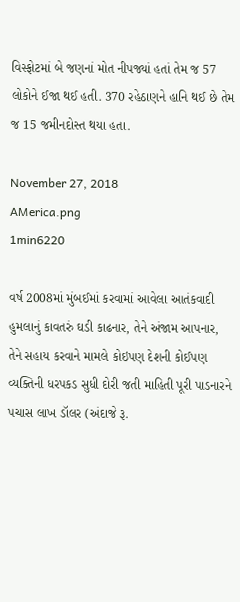વિસ્ફોટમાં બે જણનાં મોત નીપજ્યાં હતાં તેમ જ 57 લોકોને ઈજા થઈ હતી. 370 રહેઠાણને હાનિ થઈ છે તેમ જ 15 જમીનદોસ્ત થયા હતા.

November 27, 2018
AMerica.png
1min6220

વર્ષ 2008માં મુંબઈમાં કરવામાં આવેલા આતંકવાદી હુમલાનું કાવતરું ઘડી કાઢનાર, તેને અંજામ આપનાર, તેને સહાય કરવાને મામલે કોઇપણ દેશની કોઈપણ વ્યક્તિની ધરપકડ સુધી દોરી જતી માહિતી પૂરી પાડનારને પચાસ લાખ ડૉલર (અંદાજે રૂ.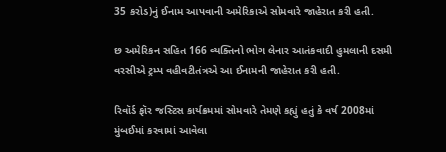35 કરોડ)નું ઈનામ આપવાની અમેરિકાએ સોમવારે જાહેરાત કરી હતી.

છ અમેરિકન સહિત 166 વ્યક્તિનો ભોગ લેનાર આતંકવાદી હુમલાની દસમી વરસીએ ટ્રમ્પ વહીવટીતંત્રએ આ ઈનામની જાહેરાત કરી હતી.

રિવૉર્ડ ફૉર જસ્ટિસ કાર્યક્રમમાં સોમવારે તેમણે કહ્યું હતું કે વર્ષ 2008માં મુંબઈમાં કરવામાં આવેલા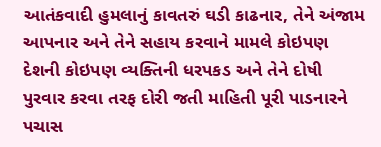આતંકવાદી હુમલાનું કાવતરું ઘડી કાઢનાર, તેને અંજામ આપનાર અને તેને સહાય કરવાને મામલે કોઇપણ દેશની કોઇપણ વ્યક્તિની ધરપકડ અને તેને દોષી પુરવાર કરવા તરફ દોરી જતી માહિતી પૂરી પાડનારને પચાસ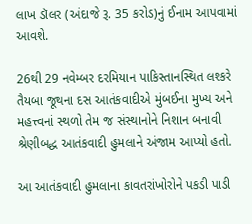લાખ ડૉલર (અંદાજે રૂ. 35 કરોડ)નું ઈનામ આપવામાં આવશે.

26થી 29 નવેમ્બર દરમિયાન પાકિસ્તાનસ્થિત લશ્કરે તૈયબા જૂથના દસ આતંકવાદીએ મુંબઈના મુખ્ય અને મહત્ત્વનાં સ્થળો તેમ જ સંસ્થાનોને નિશાન બનાવી શ્રેણીબદ્ધ આતંકવાદી હુમલાને અંજામ આપ્યો હતો.

આ આતંકવાદી હુમલાના કાવતરાંખોરોને પકડી પાડી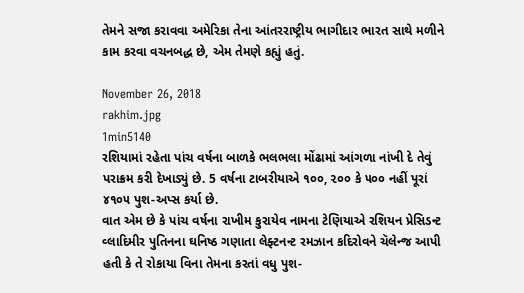તેમને સજા કરાવવા અમેરિકા તેના આંતરરાષ્ટ્રીય ભાગીદાર ભારત સાથે મળીને કામ કરવા વચનબદ્ધ છે, એમ તેમણે કહ્યું હતું.

November 26, 2018
rakhim.jpg
1min5140
રશિયામાં રહેતા પાંચ વર્ષના બાળકે ભલભલા મોંઢામાં આંગળા નાંખી દે તેવું પરાક્રમ કરી દેખાડ્યું છે. 5 વર્ષના ટાબરીયાએ ૧૦૦, ૨૦૦ કે ૫૦૦ નહીં પૂરાં ૪૧૦૫ પુશ-અપ્સ કર્યા છે.
વાત એમ છે કે પાંચ વર્ષના રાખીમ કુરાયેવ નામના ટેણિયાએ રશિયન પ્રેસિડન્ટ વ્લાદિમીર પુતિનના ઘનિષ્ઠ ગણાતા લેફ્ટનન્ટ રમઝાન કદિરોવને ચૅલેન્જ આપી હતી કે તે રોકાયા વિના તેમના કરતાં વધુ પુશ-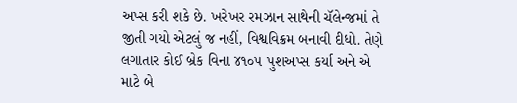અપ્સ કરી શકે છે. ખરેખર રમઝાન સાથેની ચૅલેન્જમાં તે જીતી ગયો એટલું જ નહીં, વિશ્વવિક્રમ બનાવી દીધો. તેણે લગાતાર કોઈ બ્રેક વિના ૪૧૦૫ પુશઅપ્સ કર્યા અને એ માટે બે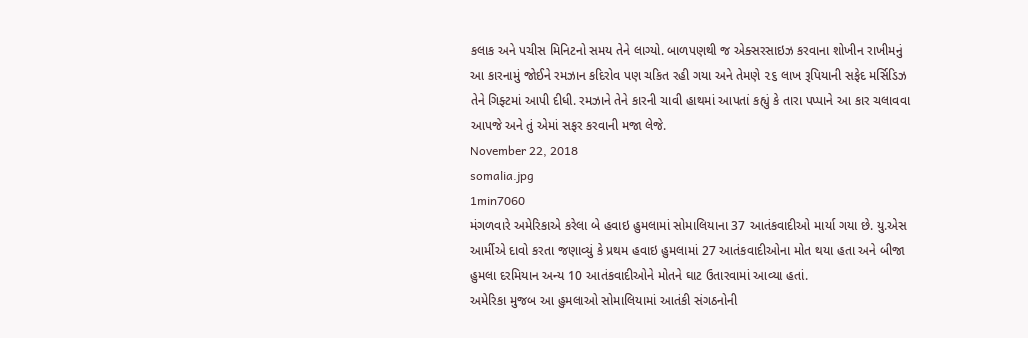કલાક અને પચીસ મિનિટનો સમય તેને લાગ્યો. બાળપણથી જ એક્સરસાઇઝ કરવાના શોખીન રાખીમનું આ કારનામું જોઈને રમઝાન કદિરોવ પણ ચકિત રહી ગયા અને તેમણે ૨૬ લાખ રૂપિયાની સફેદ મર્સિડિઝ તેને ગિફ્ટમાં આપી દીધી. રમઝાને તેને કારની ચાવી હાથમાં આપતાં કહ્યું કે તારા પપ્પાને આ કાર ચલાવવા આપજે અને તું એમાં સફર કરવાની મજા લેજે.
November 22, 2018
somalia.jpg
1min7060
મંગળવારે અમેરિકાએ કરેલા બે હવાઇ હુમલામાં સોમાલિયાના 37 આતંકવાદીઓ માર્યા ગયા છે. યુ.એસ આર્મીએ દાવો કરતા જણાવ્યું કે પ્રથમ હવાઇ હુમલામાં 27 આતંકવાદીઓના મોત થયા હતા અને બીજા હુમલા દરમિયાન અન્ય 10 આતંકવાદીઓને મોતને ઘાટ ઉતારવામાં આવ્યા હતાં.
અમેરિકા મુજબ આ હુમલાઓ સોમાલિયામાં આતંકી સંગઠનોની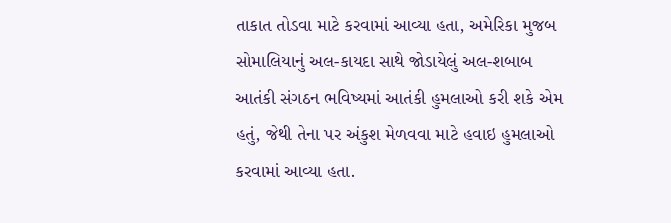તાકાત તોડવા માટે કરવામાં આવ્યા હતા, અમેરિકા મુજબ સોમાલિયાનું અલ-કાયદા સાથે જોડાયેલું અલ-શબાબ આતંકી સંગઠન ભવિષ્યમાં આતંકી હુમલાઓ કરી શકે એમ હતું, જેથી તેના પર અંકુશ મેળવવા માટે હવાઇ હુમલાઓ કરવામાં આવ્યા હતા.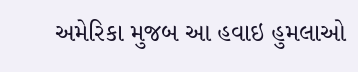અમેરિકા મુજબ આ હવાઇ હુમલાઓ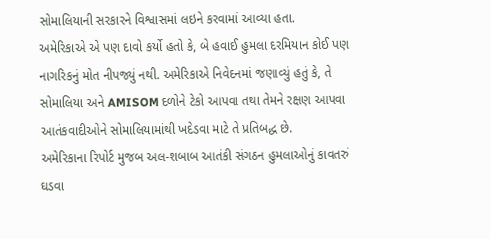સોમાલિયાની સરકારને વિશ્વાસમાં લઇને કરવામાં આવ્યા હતા.
અમેરિકાએ એ પણ દાવો કર્યો હતો કે, બે હવાઈ હુમલા દરમિયાન કોઈ પણ નાગરિકનું મોત નીપજ્યું નથી. અમેરિકાએ નિવેદનમાં જણાવ્યું હતું કે, તે સોમાલિયા અને AMISOM દળોને ટેકો આપવા તથા તેમને રક્ષણ આપવા આતંકવાદીઓને સોમાલિયામાંથી ખદેડવા માટે તે પ્રતિબદ્ધ છે.
અમેરિકાના રિપોર્ટ મુજબ અલ-શબાબ આતંકી સંગઠન હુમલાઓનું કાવતરું ઘડવા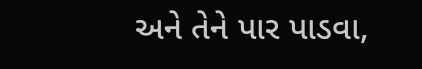અને તેને પાર પાડવા,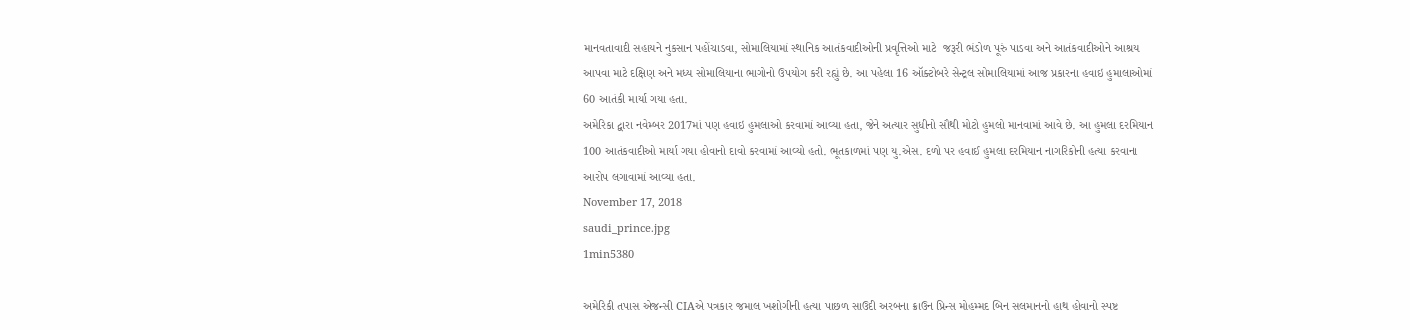માનવતાવાદી સહાયને નુકસાન પહોંચાડવા, સોમાલિયામાં સ્થાનિક આતંકવાદીઓની પ્રવૃત્તિઓ માટે  જરૂરી ભંડોળ પૂરું પાડવા અને આતંકવાદીઓને આશ્રય આપવા માટે દક્ષિણ અને મધ્ય સોમાલિયાના ભાગોનો ઉપયોગ કરી રહ્યું છે. આ પહેલા 16 ઑક્ટોબરે સેન્ટ્રલ સોમાલિયામાં આજ પ્રકારના હવાઇ હુમાલાઓમાં  60 આતંકી માર્યા ગયા હતા.
અમેરિકા દ્વારા નવેમ્બર 2017માં પણ હવાઇ હુમલાઓ કરવામાં આવ્યા હતા, જેને અત્યાર સુધીનો સૌથી મોટો હુમલો માનવામાં આવે છે. આ હુમલા દરમિયાન 100 આતંકવાદીઓ માર્યા ગયા હોવાનો દાવો કરવામાં આવ્યો હતો. ભૂતકાળમાં પણ યુ.એસ. દળો પર હવાઈ હુમલા દરમિયાન નાગરિકોની હત્યા કરવાના આરોપ લગાવામાં આવ્યા હતા.
November 17, 2018
saudi_prince.jpg
1min5380

અમેરિકી તપાસ એજન્સી CIAએ પત્રકાર જમાલ ખશોગીની હત્યા પાછળ સાઉદી અરબના ક્રાઉન પ્રિન્સ મોહમ્મદ બિન સલમાનનો હાથ હોવાનો સ્પષ્ટ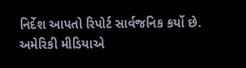નિર્દેશ આપતો રિપોર્ટ સાર્વજનિક કર્યો છે. અમેરિકી મીડિયાએ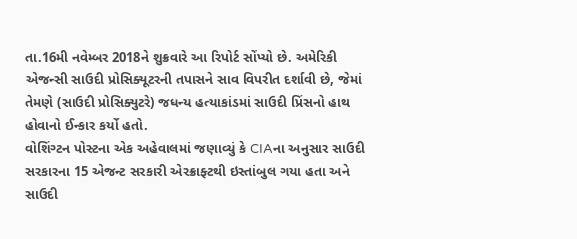તા.16મી નવેમ્બર 2018ને શુક્રવારે આ રિપોર્ટ સોંપ્યો છે. અમેરિકી એજન્સી સાઉદી પ્રોસિક્યૂટરની તપાસને સાવ વિપરીત દર્શાવી છે, જેમાં તેમણે (સાઉદી પ્રોસિક્યુટરે) જધન્ય હત્યાકાંડમાં સાઉદી પ્રિંસનો હાથ હોવાનો ઈન્કાર કર્યો હતો.
વોશિંગ્ટન પોસ્ટના એક અહેવાલમાં જણાવ્યું કે CIAના અનુસાર સાઉદી સરકારના 15 એજન્ટ સરકારી એરક્રાફ્ટથી ઇસ્તાંબુલ ગયા હતા અને સાઉદી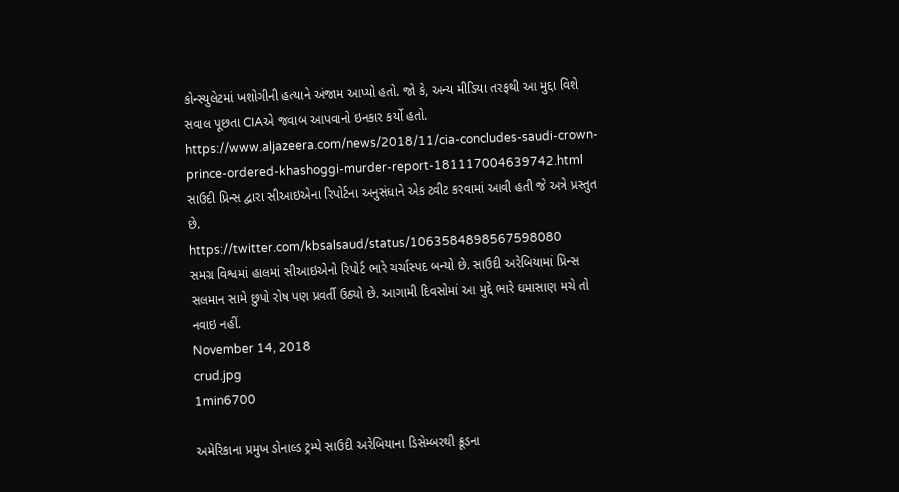કોન્સ્યુલેટમાં ખશોગીની હત્યાને અંજામ આપ્યો હતો. જો કે, અન્ય મીડિયા તરફથી આ મુદ્દા વિશે સવાલ પૂછતા CIAએ જવાબ આપવાનો ઇનકાર કર્યો હતો.
https://www.aljazeera.com/news/2018/11/cia-concludes-saudi-crown-prince-ordered-khashoggi-murder-report-181117004639742.html
સાઉદી પ્રિન્સ દ્વારા સીઆઇએના રિપોર્ટના અનુસંધાને એક ટ્વીટ કરવામાં આવી હતી જે અત્રે પ્રસ્તુત છે.
https://twitter.com/kbsalsaud/status/1063584898567598080
સમગ્ર વિશ્વમાં હાલમાં સીઆઇએનો રિપોર્ટ ભારે ચર્ચાસ્પદ બન્યો છે. સાઉદી અરેબિયામાં પ્રિન્સ સલમાન સામે છુપો રોષ પણ પ્રવર્તી ઉઠ્યો છે. આગામી દિવસોમાં આ મુદ્દે ભારે ઘમાસાણ મચે તો નવાઇ નહીં.
November 14, 2018
crud.jpg
1min6700

અમેરિકાના પ્રમુખ ડોનાલ્ડ ટ્રમ્પે સાઉદી અરેબિયાના ડિસેમ્બરથી ક્રૂડના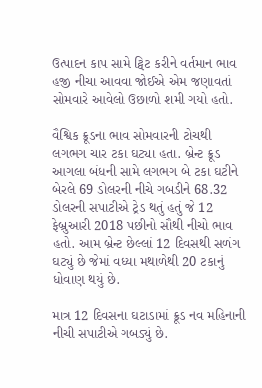ઉત્પાદન કાપ સામે ટ્વિટ કરીને વર્તમાન ભાવ હજી નીચા આવવા જોઈએ એમ જણાવતાં સોમવારે આવેલો ઉછાળો શમી ગયો હતો.

વૈશ્વિક ક્રૂડના ભાવ સોમવારની ટોચથી લગભગ ચાર ટકા ઘટ્યા હતા. બ્રેન્ટ ક્રૂડ આગલા બંધની સામે લગભગ બે ટકા ઘટીને બેરલે 69 ડોલરની નીચે ગબડીને 68.32 ડોલરની સપાટીએ ટ્રેડ થતું હતું જે 12 ફેબ્રુઆરી 2018 પછીનો સૌથી નીચો ભાવ હતો. આમ બ્રેન્ટ છેલ્લાં 12 દિવસથી સળંગ ઘટ્યું છે જેમાં વધ્યા મથાળેથી 20 ટકાનું ધોવાણ થયું છે.

માત્ર 12 દિવસના ઘટાડામાં ક્રૂડ નવ મહિનાની નીચી સપાટીએ ગબડ્યું છે.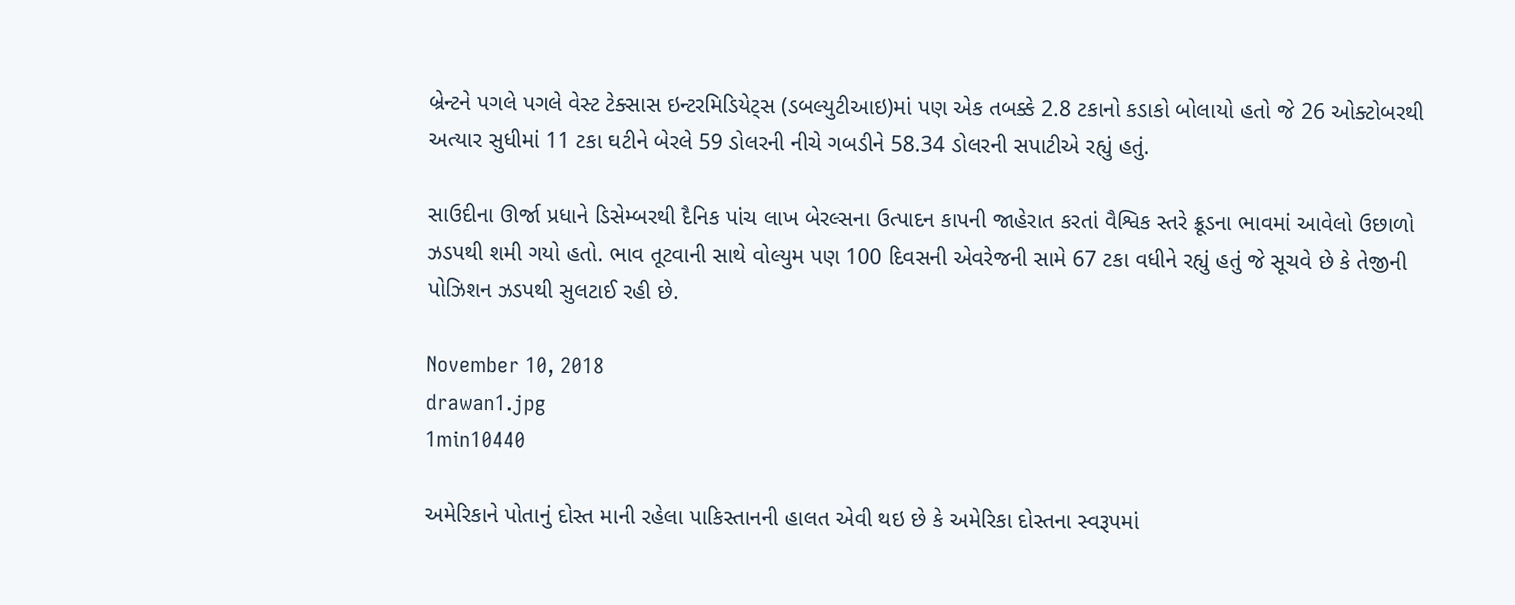બ્રેન્ટને પગલે પગલે વેસ્ટ ટેક્સાસ ઇન્ટરમિડિયેટ્સ (ડબલ્યુટીઆઇ)માં પણ એક તબક્કે 2.8 ટકાનો કડાકો બોલાયો હતો જે 26 ઓક્ટોબરથી અત્યાર સુધીમાં 11 ટકા ઘટીને બેરલે 59 ડોલરની નીચે ગબડીને 58.34 ડોલરની સપાટીએ રહ્યું હતું.

સાઉદીના ઊર્જા પ્રધાને ડિસેમ્બરથી દૈનિક પાંચ લાખ બેરલ્સના ઉત્પાદન કાપની જાહેરાત કરતાં વૈશ્વિક સ્તરે ક્રૂડના ભાવમાં આવેલો ઉછાળો ઝડપથી શમી ગયો હતો. ભાવ તૂટવાની સાથે વોલ્યુમ પણ 100 દિવસની એવરેજની સામે 67 ટકા વધીને રહ્યું હતું જે સૂચવે છે કે તેજીની પોઝિશન ઝડપથી સુલટાઈ રહી છે.

November 10, 2018
drawan1.jpg
1min10440

અમેરિકાને પોતાનું દોસ્ત માની રહેલા પાકિસ્તાનની હાલત એવી થઇ છે કે અમેરિકા દોસ્તના સ્વરૂપમાં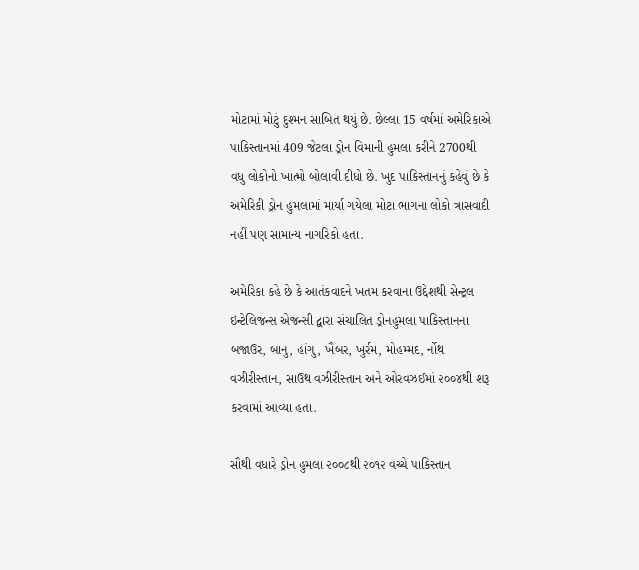મોટામાં મોટું દુશ્મન સાબિત થયું છે. છેલ્લા 15 વર્ષમાં અમેરિકાએ પાકિસ્તાનમાં 409 જેટલા ડ્રોન વિમાની હુમલા કરીને 2700થી વધુ લોકોનો ખાત્મો બોલાવી દીધો છે. ખુદ પાકિસ્તાનનું કહેવું છે કે અમેરિકી ડ્રોન હુમલામાં માર્યા ગયેલા મોટા ભાગના લોકો ત્રાસવાદી નહીં પણ સામાન્ય નાગરિકો હતા.

અમેરિકા કહે છે કે આતંકવાદને ખતમ કરવાના ઉદ્દેશથી સેન્ટ્રલ ઇન્ટેલિજન્સ એજન્સી દ્વારા સંચાલિત ડ્રોનહુમલા પાકિસ્તાનના બજાઉર, બાનુ, હાંગુ, ખૈબર, ખુર્રમ, મોહમ્મદ, ર્નોથ વઝીરીસ્તાન, સાઉથ વઝીરીસ્તાન અને ઓરવઝઈમાં ૨૦૦૪થી શરૂ કરવામાં આવ્યા હતા.

સૌથી વધારે ડ્રોન હુમલા ૨૦૦૮થી ૨૦૧૨ વચ્ચે પાકિસ્તાન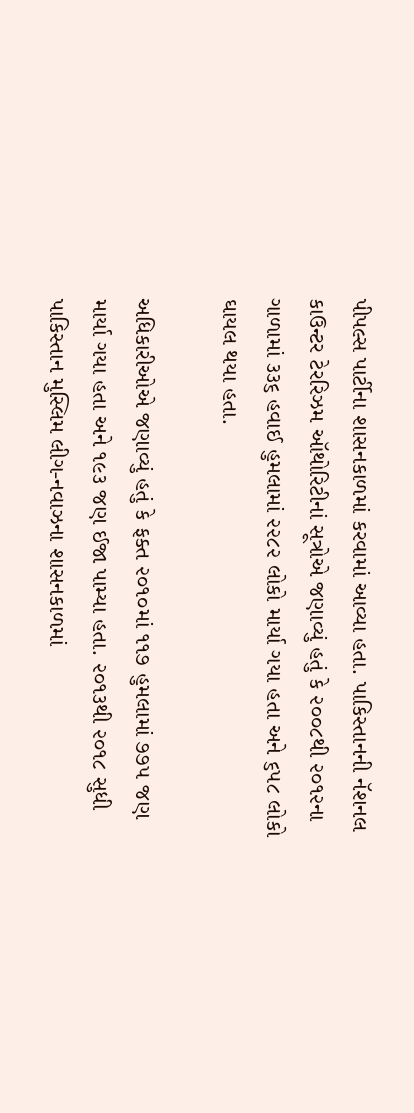પીપલ્સ પાર્ટીના શાસનકાળમાં કરવામાં આવ્યા હતા. પાકિસ્તાનની નૅશનલ કાઉન્ટર ટેરરિઝમ ઑથોરિટીનાં સૂત્રોએ જણાવ્યું હતું કે ૨૦૦૮થી ૨૦૧૨ના ગાળામાં ૩૩૬ હવાઈ હુમલામાં ૨૨૮૨ લોકો માર્યા ગયા હતા અને ૬૫૮ લોકો ઘાયલ થયા હતા.

અધિકારીઓએ જણાવ્યું હતું કે ફક્ત ૨૦૧૦માં ૧૧૭ હુમલામાં ૭૭૫ જણ માર્યા ગયા હતા અને ૧૯૩ જણ ઈજા પામ્યા હતા. ૨૦૧૩થી ૨૦૧૮ સુધી પાકિસ્તાન મુસ્લિમ લીગ-નવાઝના શાસનકાળમાં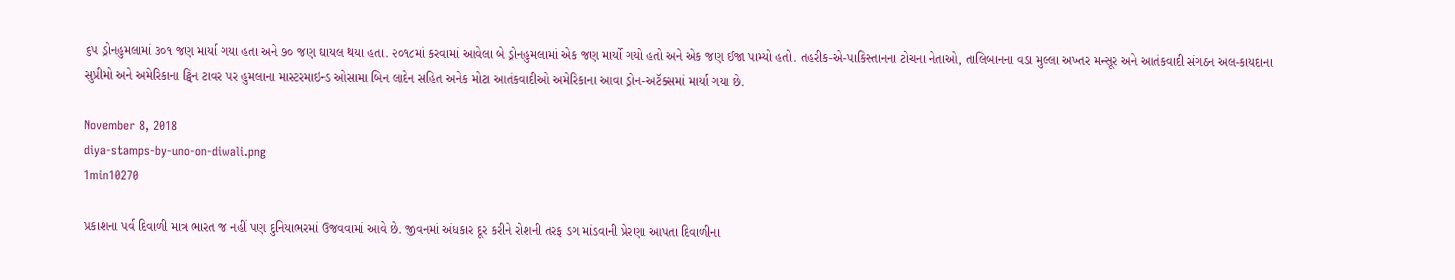૬૫ ડ્રોનહુમલામાં ૩૦૧ જણ માર્યા ગયા હતા અને ૭૦ જણ ઘાયલ થયા હતા. ૨૦૧૮માં કરવામાં આવેલા બે ડ્રોનહુમલામાં એક જણ માર્યો ગયો હતો અને એક જણ ઈજા પામ્યો હતો. તહરીક-એ-પાકિસ્તાનના ટોચના નેતાઓ, તાલિબાનના વડા મુલ્લા અખ્તર મન્સૂર અને આતંકવાદી સંગઠન અલ-કાયદાના સુપ્રીમો અને અમેરિકાના ટ્વિન ટાવર પર હુમલાના માસ્ટરમાઇન્ડ ઓસામા બિન લાદેન સહિત અનેક મોટા આતંકવાદીઓ અમેરિકાના આવા ડ્રોન-અટૅક્સમાં માર્યા ગયા છે.

November 8, 2018
diya-stamps-by-uno-on-diwali.png
1min10270

પ્રકાશના પર્વ દિવાળી માત્ર ભારત જ નહીં પણ દુનિયાભરમાં ઉજવવામાં આવે છે. જીવનમાં અંધકાર દૂર કરીને રોશની તરફ ડગ માંડવાની પ્રેરણા આપતા દિવાળીના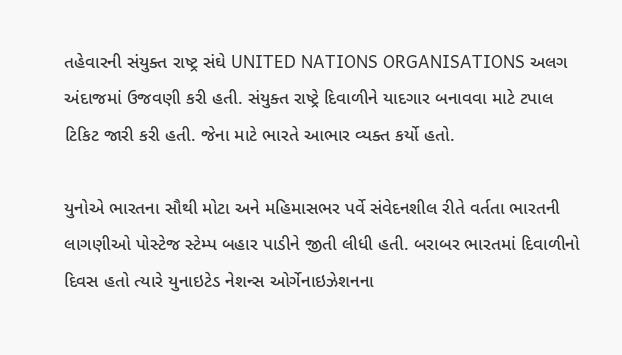તહેવારની સંયુક્ત રાષ્ટ્ર સંઘે UNITED NATIONS ORGANISATIONS અલગ અંદાજમાં ઉજવણી કરી હતી. સંયુક્ત રાષ્ટ્રે દિવાળીને યાદગાર બનાવવા માટે ટપાલ ટિકિટ જારી કરી હતી. જેના માટે ભારતે આભાર વ્યક્ત કર્યો હતો.

યુનોએ ભારતના સૌથી મોટા અને મહિમાસભર પર્વે સંવેદનશીલ રીતે વર્તતા ભારતની લાગણીઓ પોસ્ટેજ સ્ટેમ્પ બહાર પાડીને જીતી લીધી હતી. બરાબર ભારતમાં દિવાળીનો દિવસ હતો ત્યારે યુનાઇટેડ નેશન્સ ઓર્ગેનાઇઝેશનના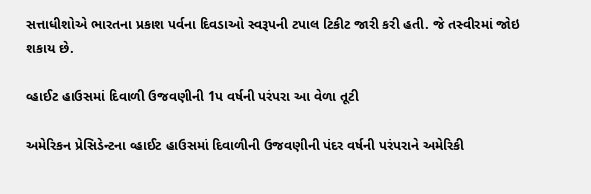સત્તાધીશોએ ભારતના પ્રકાશ પર્વના દિવડાઓ સ્વરૂપની ટપાલ ટિકીટ જારી કરી હતી. જે તસ્વીરમાં જોઇ શકાય છે.

વ્હાઈટ હાઉસમાં દિવાળી ઉજવણીની 1પ વર્ષની પરંપરા આ વેળા તૂટી

અમેરિકન પ્રેસિડેન્ટના વ્હાઈટ હાઉસમાં દિવાળીની ઉજવણીની પંદર વર્ષની પરંપરાને અમેરિકી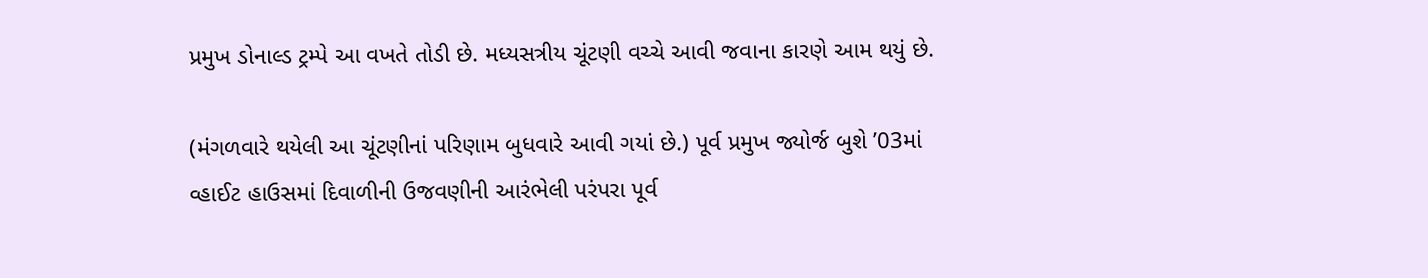પ્રમુખ ડોનાલ્ડ ટ્રમ્પે આ વખતે તોડી છે. મધ્યસત્રીય ચૂંટણી વચ્ચે આવી જવાના કારણે આમ થયું છે.

(મંગળવારે થયેલી આ ચૂંટણીનાં પરિણામ બુધવારે આવી ગયાં છે.) પૂર્વ પ્રમુખ જ્યોર્જ બુશે ’03માં વ્હાઈટ હાઉસમાં દિવાળીની ઉજવણીની આરંભેલી પરંપરા પૂર્વ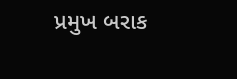પ્રમુખ બરાક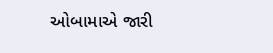ઓબામાએ જારી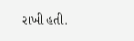રાખી હતી.